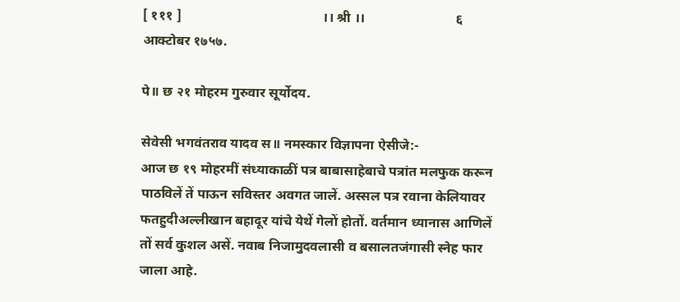[ १११ ]                                          ।। श्री ।।                           ६ आक्टोबर १७५७.

पे॥ छ २१ मोहरम गुरुवार सूर्योदय.

सेवेसी भगवंतराव यादव स॥ नमस्कार विज्ञापना ऐसीजे:-
आज छ १९ मोहरमीं संध्याकाळीं पत्र बाबासाहेबाचे पत्रांत मलफुक करून पाठविलें तें पाऊन सविस्तर अवगत जालें. अस्सल पत्र रवाना केलियावर फतहुदीअल्लीखान बहादूर यांचे येथें गेलों होतों. वर्तमान ध्यानास आणिलें तों सर्व कुशल असें. नवाब निजामुदवलासी व बसालतजंगासी स्नेह फार जाला आहे.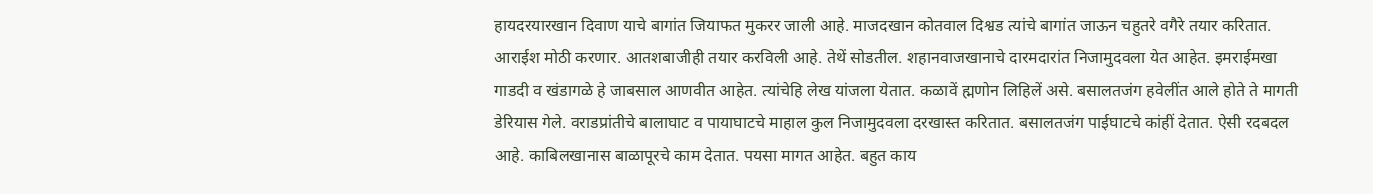हायदरयारखान दिवाण याचे बागांत जियाफत मुकरर जाली आहे. माजदखान कोतवाल दिश्वड त्यांचे बागांत जाऊन चहुतरे वगैरे तयार करितात. आराईश मोठी करणार. आतशबाजीही तयार करविली आहे. तेथें सोडतील. शहानवाजखानाचे दारमदारांत निजामुदवला येत आहेत. इमराईमखा गाडदी व खंडागळे हे जाबसाल आणवीत आहेत. त्यांचेहि लेख यांजला येतात. कळावें ह्मणोन लिहिलें असे. बसालतजंग हवेलींत आले होते ते मागती डेरियास गेले. वराडप्रांतीचे बालाघाट व पायाघाटचे माहाल कुल निजामुदवला दरखास्त करितात. बसालतजंग पाईघाटचे कांहीं देतात. ऐसी रदबदल आहे. काबिलखानास बाळापूरचे काम देतात. पयसा मागत आहेत. बहुत काय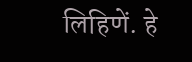लिहिणें. हे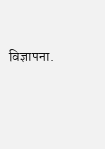विज्ञापना.